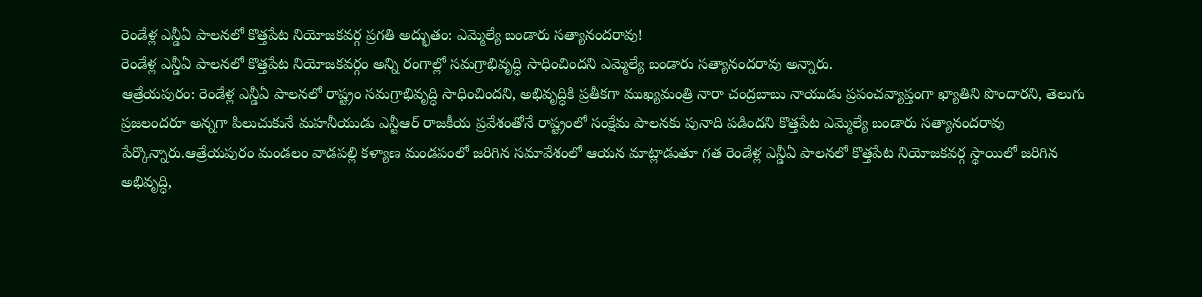రెండేళ్ల ఎన్డీఏ పాలనలో కొత్తపేట నియోజకవర్గ ప్రగతి అద్భుతం: ఎమ్మెల్యే బండారు సత్యానందరావు!
రెండేళ్ల ఎన్డీఏ పాలనలో కొత్తపేట నియోజకవర్గం అన్ని రంగాల్లో సమగ్రాభివృద్ధి సాధించిందని ఎమ్మెల్యే బండారు సత్యానందరావు అన్నారు.
ఆత్రేయపురం: రెండేళ్ల ఎన్డీఏ పాలనలో రాష్ట్రం సమగ్రాభివృద్ధి సాధించిందని, అభివృద్ధికి ప్రతీకగా ముఖ్యమంత్రి నారా చంద్రబాబు నాయుడు ప్రపంచవ్యాప్తంగా ఖ్యాతిని పొందారని, తెలుగు ప్రజలందరూ అన్నగా పిలుచుకునే మహనీయుడు ఎన్టీఆర్ రాజకీయ ప్రవేశంతోనే రాష్ట్రంలో సంక్షేమ పాలనకు పునాది పడిందని కొత్తపేట ఎమ్మెల్యే బండారు సత్యానందరావు పేర్కొన్నారు.ఆత్రేయపురం మండలం వాడపల్లి కళ్యాణ మండపంలో జరిగిన సమావేశంలో ఆయన మాట్లాడుతూ గత రెండేళ్ల ఎన్డీఏ పాలనలో కొత్తపేట నియోజకవర్గ స్థాయిలో జరిగిన అభివృద్ధి,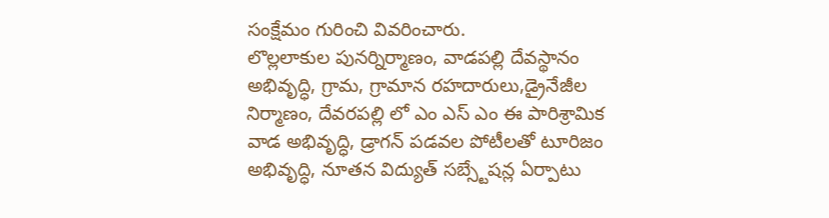సంక్షేమం గురించి వివరించారు.
లొల్లలాకుల పునర్నిర్మాణం, వాడపల్లి దేవస్థానం అభివృద్ధి, గ్రామ, గ్రామాన రహదారులు,డ్రైనేజీల నిర్మాణం, దేవరపల్లి లో ఎం ఎస్ ఎం ఈ పారిశ్రామిక వాడ అభివృద్ధి, డ్రాగన్ పడవల పోటీలతో టూరిజం అభివృద్ధి, నూతన విద్యుత్ సబ్స్టేషన్ల ఏర్పాటు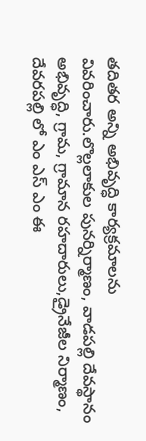తదితర అన్ని అభివృద్ధి కార్యక్రమాలను వివరించారు.లొల్లలాకుల పునర్నిర్మాణం, వాడపల్లి దేవస్థానం అభివృద్ధి, గ్రామ, గ్రామాన రహదారులు,డ్రైనేజీల నిర్మాణం, దేవరపల్లి లో ఎం ఎస్ ఎం ఈ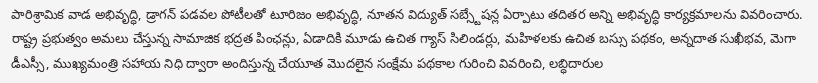పారిశ్రామిక వాడ అభివృద్ధి, డ్రాగన్ పడవల పోటీలతో టూరిజం అభివృద్ధి, నూతన విద్యుత్ సబ్స్టేషన్ల ఏర్పాటు తదితర అన్ని అభివృద్ధి కార్యక్రమాలను వివరించారు. రాష్ట్ర ప్రభుత్వం అమలు చేస్తున్న సామాజిక భద్రత పింఛన్లు, ఏడాదికి మూడు ఉచిత గ్యాస్ సిలిండర్లు, మహిళలకు ఉచిత బస్సు పథకం, అన్నదాత సుఖీభవ, మెగా డీఎస్సీ, ముఖ్యమంత్రి సహాయ నిధి ద్వారా అందిస్తున్న చేయూత మొదలైన సంక్షేమ పథకాల గురించి వివరించి, లబ్ధిదారుల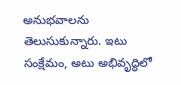అనుభవాలను తెలుసుకున్నారు. ఇటు సంక్షేమం, అటు అభివృద్ధిలో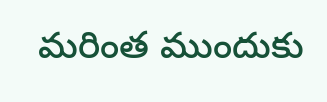మరింత ముందుకు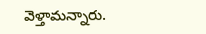వెళ్తామన్నారు.